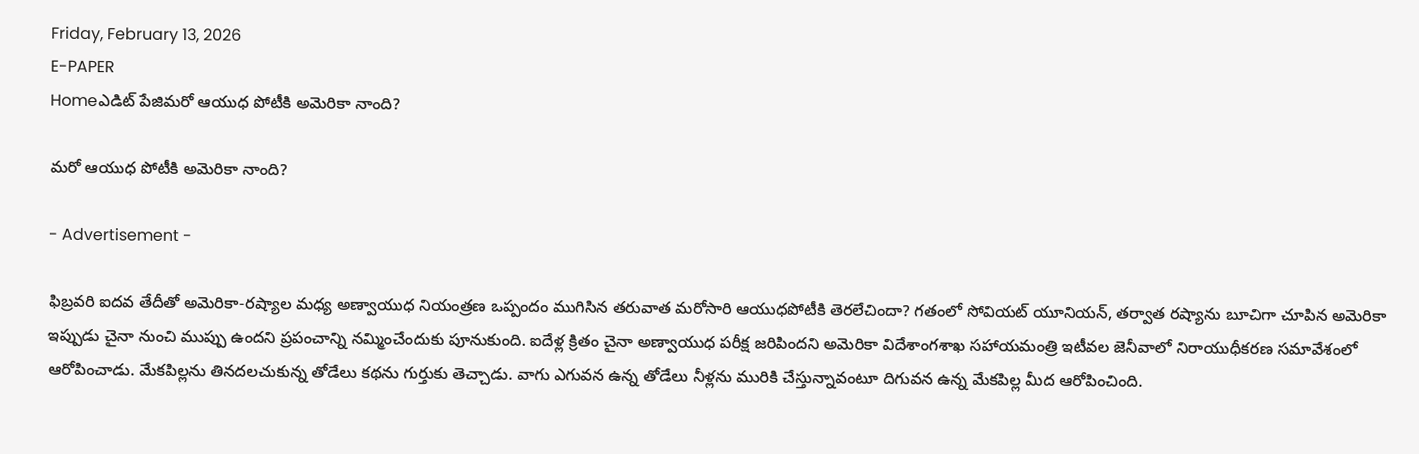Friday, February 13, 2026
E-PAPER
Homeఎడిట్ పేజిమరో ఆయుధ పోటీకి అమెరికా నాంది?

మరో ఆయుధ పోటీకి అమెరికా నాంది?

- Advertisement -

ఫిబ్రవరి ఐదవ తేదీతో అమెరికా-రష్యాల మధ్య అణ్వాయుధ నియంత్రణ ఒప్పందం ముగిసిన తరువాత మరోసారి ఆయుధపోటీకి తెరలేచిందా? గతంలో సోవియట్‌ యూనియన్‌, తర్వాత రష్యాను బూచిగా చూపిన అమెరికా ఇప్పుడు చైనా నుంచి ముప్పు ఉందని ప్రపంచాన్ని నమ్మించేందుకు పూనుకుంది. ఐదేళ్ల క్రితం చైనా అణ్వాయుధ పరీక్ష జరిపిందని అమెరికా విదేశాంగశాఖ సహాయమంత్రి ఇటీవల జెనీవాలో నిరాయుధీకరణ సమావేశంలో ఆరోపించాడు. మేకపిల్లను తినదలచుకున్న తోడేలు కథను గుర్తుకు తెచ్చాడు. వాగు ఎగువన ఉన్న తోడేలు నీళ్లను మురికి చేస్తున్నావంటూ దిగువన ఉన్న మేకపిల్ల మీద ఆరోపించింది.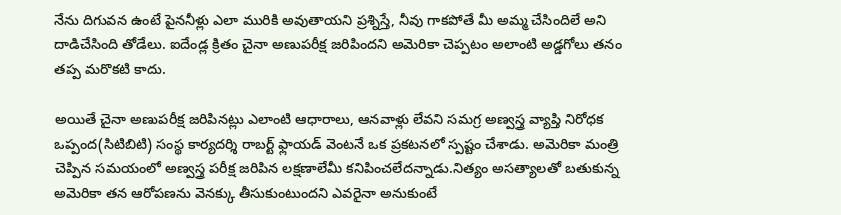నేను దిగువన ఉంటే పైననీళ్లు ఎలా మురికి అవుతాయని ప్రశ్నిస్తే, నీవు గాకపోతే మీ అమ్మ చేసిందిలే అని దాడిచేసింది తోడేలు. ఐదేండ్ల క్రితం చైనా అణుపరీక్ష జరిపిందని అమెరికా చెప్పటం అలాంటి అడ్డగోలు తనం తప్ప మరొకటి కాదు.

అయితే చైనా అణుపరీక్ష జరిపినట్లు ఎలాంటి ఆధారాలు, ఆనవాళ్లు లేవని సమగ్ర అణ్వస్త్ర వ్యాప్తి నిరోధక ఒప్పంద(సిటిబిటి) సంస్థ కార్యదర్శి రాబర్ట్‌ ఫ్లాయడ్‌ వెంటనే ఒక ప్రకటనలో స్పష్టం చేశాడు. అమెరికా మంత్రి చెప్పిన సమయంలో అణ్వస్త్ర పరీక్ష జరిపిన లక్షణాలేమీ కనిపించలేదన్నాడు.నిత్యం అసత్యాలతో బతుకున్న అమెరికా తన ఆరోపణను వెనక్కు తీసుకుంటుందని ఎవరైనా అనుకుంటే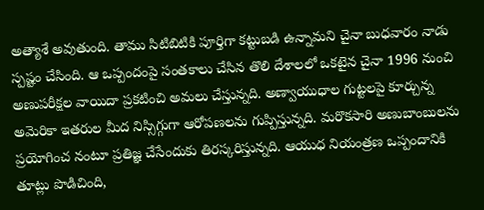అత్యాశే అవుతుంది. తాము సిటిబిటికి పూర్తిగా కట్టుబడి ఉన్నామని చైనా బుధవారం నాడు స్పష్టం చేసింది. ఆ ఒప్పందంపై సంతకాలు చేసిన తొలి దేశాలలో ఒకటైన చైనా 1996 నుంచి అణుపరీక్షల వాయిదా ప్రకటించి అమలు చేస్తున్నది. అణ్వాయుధాల గుట్టలపై కూర్చున్న అమెరికా ఇతరుల మీద నిస్సిగ్గుగా ఆరోపణలను గుప్పిస్తున్నది. మరొకసారి అణుబాంబులను ప్రయోగించ నంటూ ప్రతిజ్ఞ చేసేందుకు తిరస్కరిస్తున్నది. ఆయుధ నియంత్రణ ఒప్పందానికి తూట్లు పొడిచింది,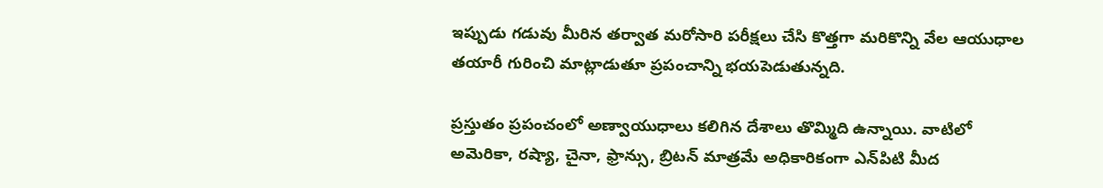ఇప్పుడు గడువు మీరిన తర్వాత మరోసారి పరీక్షలు చేసి కొత్తగా మరికొన్ని వేల ఆయుధాల తయారీ గురించి మాట్లాడుతూ ప్రపంచాన్ని భయపెడుతున్నది.

ప్రస్తుతం ప్రపంచంలో అణ్వాయుధాలు కలిగిన దేశాలు తొమ్మిది ఉన్నాయి. వాటిలో అమెరికా, రష్యా, చైనా, ఫ్రాన్సు, బ్రిటన్‌ మాత్రమే అధికారికంగా ఎన్‌పిటి మీద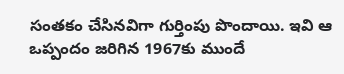సంతకం చేసినవిగా గుర్తింపు పొందాయి. ఇవి ఆ ఒప్పందం జరిగిన 1967కు ముందే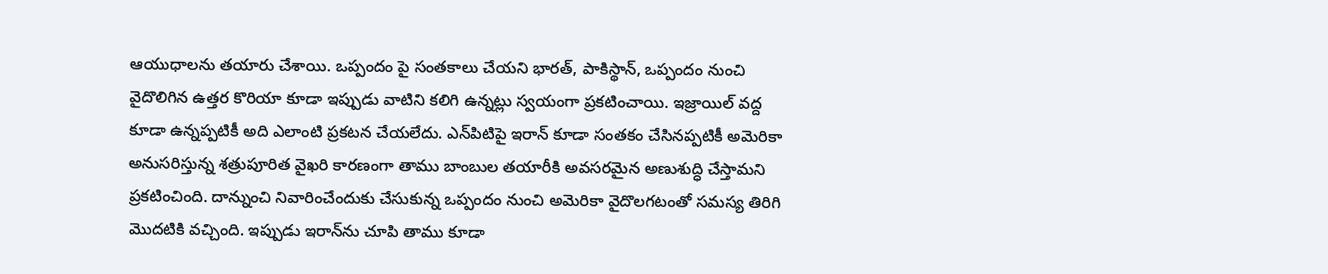ఆయుధాలను తయారు చేశాయి. ఒప్పందం పై సంతకాలు చేయని భారత్‌, పాకిస్థాన్‌, ఒప్పందం నుంచి వైదొలిగిన ఉత్తర కొరియా కూడా ఇప్పుడు వాటిని కలిగి ఉన్నట్లు స్వయంగా ప్రకటించాయి. ఇజ్రాయిల్‌ వద్ద కూడా ఉన్నప్పటికీ అది ఎలాంటి ప్రకటన చేయలేదు. ఎన్‌పిటిపై ఇరాన్‌ కూడా సంతకం చేసినప్పటికీ అమెరికా అనుసరిస్తున్న శత్రుపూరిత వైఖరి కారణంగా తాము బాంబుల తయారీకి అవసరమైన అణుశుద్ధి చేస్తామని ప్రకటించింది. దాన్నుంచి నివారించేందుకు చేసుకున్న ఒప్పందం నుంచి అమెరికా వైదొలగటంతో సమస్య తిరిగి మొదటికి వచ్చింది. ఇప్పుడు ఇరాన్‌ను చూపి తాము కూడా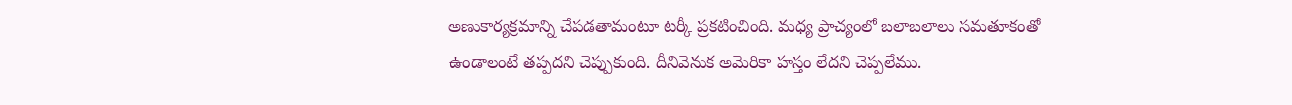అణుకార్యక్రమాన్ని చేపడతామంటూ టర్కీ ప్రకటించింది. మధ్య ప్రాచ్యంలో బలాబలాలు సమతూకంతో ఉండాలంటే తప్పదని చెప్పుకుంది. దీనివెనుక అమెరికా హస్తం లేదని చెప్పలేము.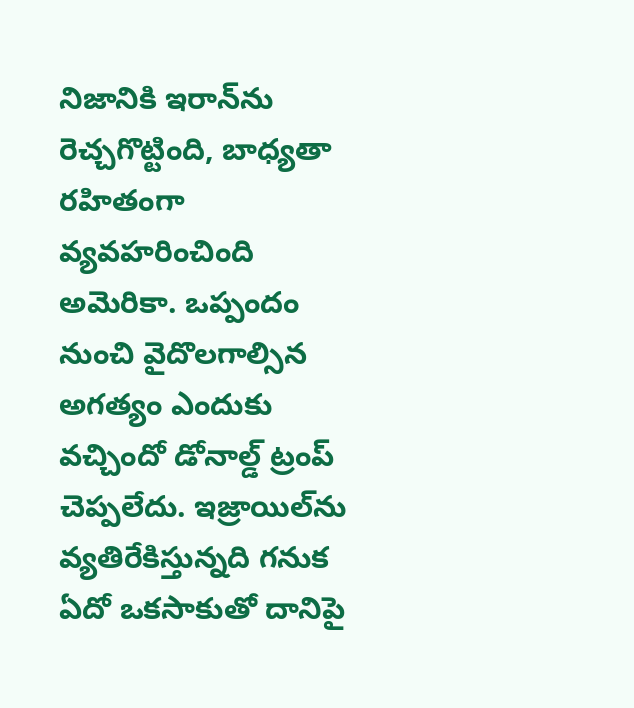నిజానికి ఇరాన్‌ను రెచ్చగొట్టింది, బాధ్యతా రహితంగా వ్యవహరించింది అమెరికా. ఒప్పందం నుంచి వైదొలగాల్సిన అగత్యం ఎందుకు వచ్చిందో డోనాల్డ్‌ ట్రంప్‌ చెప్పలేదు. ఇజ్రాయిల్‌ను వ్యతిరేకిస్తున్నది గనుక ఏదో ఒకసాకుతో దానిపై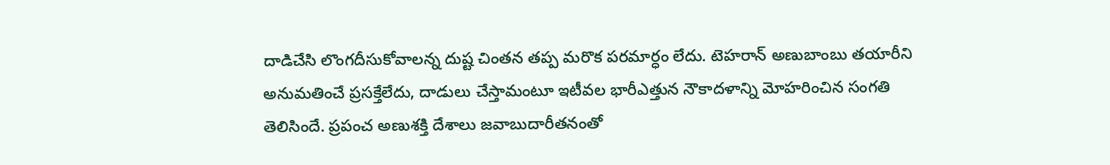దాడిచేసి లొంగదీసుకోవాలన్న దుష్ట చింతన తప్ప మరొక పరమార్ధం లేదు. టెహరాన్‌ అణుబాంబు తయారీని అనుమతించే ప్రసక్తేలేదు, దాడులు చేస్తామంటూ ఇటీవల భారీఎత్తున నౌకాదళాన్ని మోహరించిన సంగతి తెలిసిందే. ప్రపంచ అణుశక్తి దేశాలు జవాబుదారీతనంతో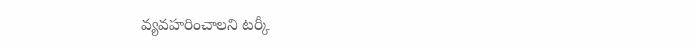వ్యవహరించాలని టర్కీ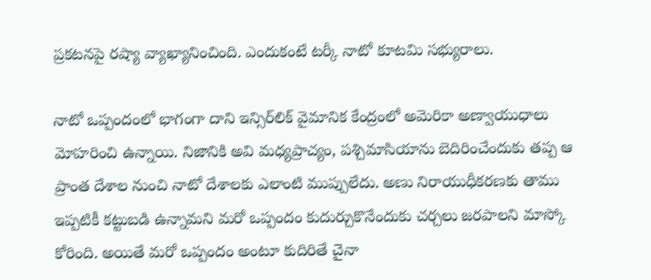ప్రకటనపై రష్యా వ్యాఖ్యానించింది. ఎందుకంటే టర్కీ నాటో కూటమి సభ్యురాలు.

నాటో ఒప్పందంలో భాగంగా దాని ఇన్సిర్‌లిక్‌ వైమానిక కేంద్రంలో అమెరికా అణ్వాయుధాలు మోహరించి ఉన్నాయి. నిజానికి అవి మధ్యప్రాచ్యం, పశ్చిమాసియాను బెదిరించేందుకు తప్ప ఆ ప్రాంత దేశాల నుంచి నాటో దేశాలకు ఎలాంటి ముప్పులేదు. అణు నిరాయుధీకరణకు తాము ఇప్పటికీ కట్టుబడి ఉన్నామని మరో ఒప్పందం కుదుర్చుకొనేందుకు చర్చలు జరపాలని మాస్కో కోరింది. అయితే మరో ఒప్పందం అంటూ కుదిరితే చైనా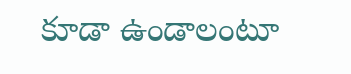కూడా ఉండాలంటూ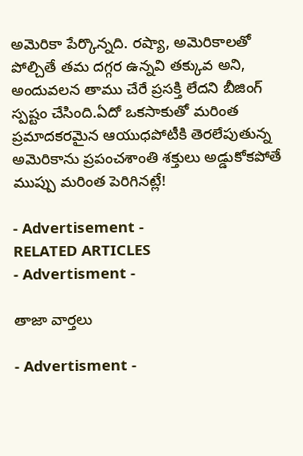అమెరికా పేర్కొన్నది. రష్యా, అమెరికాలతో పోల్చితే తమ దగ్గర ఉన్నవి తక్కువ అని, అందువలన తాము చేరే ప్రసక్తి లేదని బీజింగ్‌ స్పష్టం చేసింది.ఏదో ఒకసాకుతో మరింత ప్రమాదకరమైన ఆయుధపోటీకి తెరలేపుతున్న అమెరికాను ప్రపంచశాంతి శక్తులు అడ్డుకోకపోతే ముప్పు మరింత పెరిగినట్లే!

- Advertisement -
RELATED ARTICLES
- Advertisment -

తాజా వార్తలు

- Advertisment -